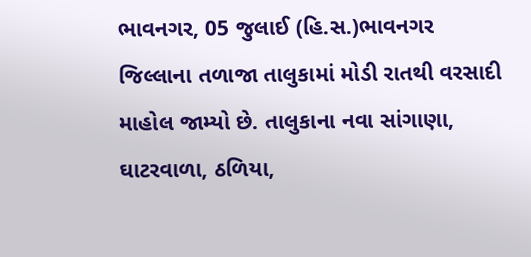ભાવનગર, 05 જુલાઈ (હિ.સ.)ભાવનગર જિલ્લાના તળાજા તાલુકામાં મોડી રાતથી વરસાદી માહોલ જામ્યો છે. તાલુકાના નવા સાંગાણા, ઘાટરવાળા, ઠળિયા,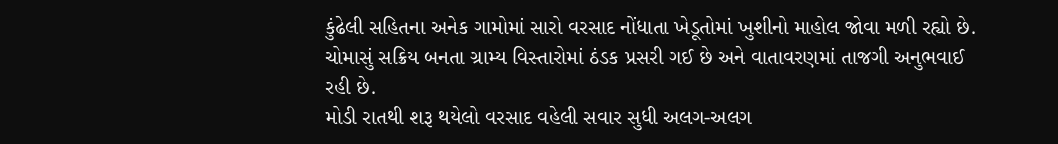કુંઢેલી સહિતના અનેક ગામોમાં સારો વરસાદ નોંધાતા ખેડૂતોમાં ખુશીનો માહોલ જોવા મળી રહ્યો છે. ચોમાસું સક્રિય બનતા ગ્રામ્ય વિસ્તારોમાં ઠંડક પ્રસરી ગઈ છે અને વાતાવરણમાં તાજગી અનુભવાઈ રહી છે.
મોડી રાતથી શરૂ થયેલો વરસાદ વહેલી સવાર સુધી અલગ-અલગ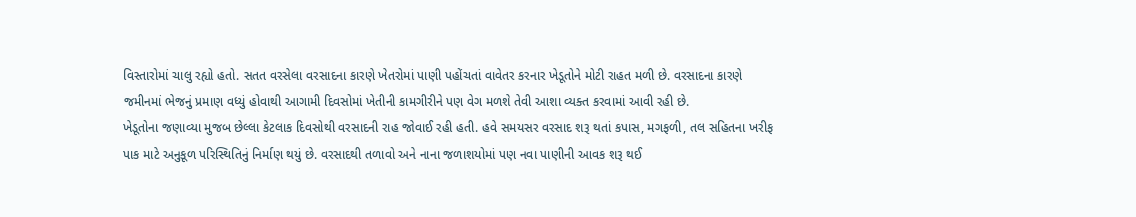વિસ્તારોમાં ચાલુ રહ્યો હતો. સતત વરસેલા વરસાદના કારણે ખેતરોમાં પાણી પહોંચતાં વાવેતર કરનાર ખેડૂતોને મોટી રાહત મળી છે. વરસાદના કારણે જમીનમાં ભેજનું પ્રમાણ વધ્યું હોવાથી આગામી દિવસોમાં ખેતીની કામગીરીને પણ વેગ મળશે તેવી આશા વ્યક્ત કરવામાં આવી રહી છે.
ખેડૂતોના જણાવ્યા મુજબ છેલ્લા કેટલાક દિવસોથી વરસાદની રાહ જોવાઈ રહી હતી. હવે સમયસર વરસાદ શરૂ થતાં કપાસ, મગફળી, તલ સહિતના ખરીફ પાક માટે અનુકૂળ પરિસ્થિતિનું નિર્માણ થયું છે. વરસાદથી તળાવો અને નાના જળાશયોમાં પણ નવા પાણીની આવક શરૂ થઈ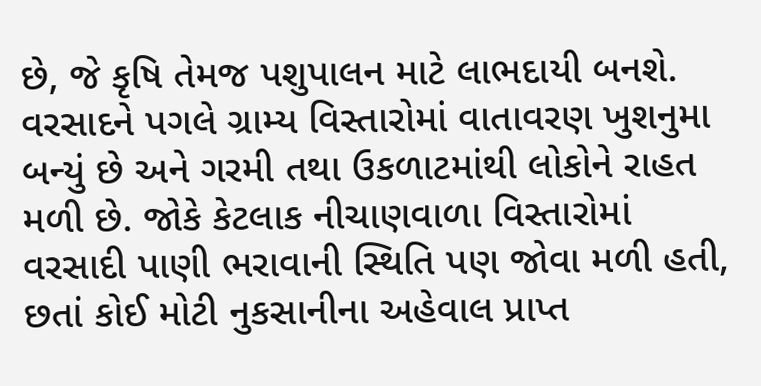છે, જે કૃષિ તેમજ પશુપાલન માટે લાભદાયી બનશે.
વરસાદને પગલે ગ્રામ્ય વિસ્તારોમાં વાતાવરણ ખુશનુમા બન્યું છે અને ગરમી તથા ઉકળાટમાંથી લોકોને રાહત મળી છે. જોકે કેટલાક નીચાણવાળા વિસ્તારોમાં વરસાદી પાણી ભરાવાની સ્થિતિ પણ જોવા મળી હતી, છતાં કોઈ મોટી નુકસાનીના અહેવાલ પ્રાપ્ત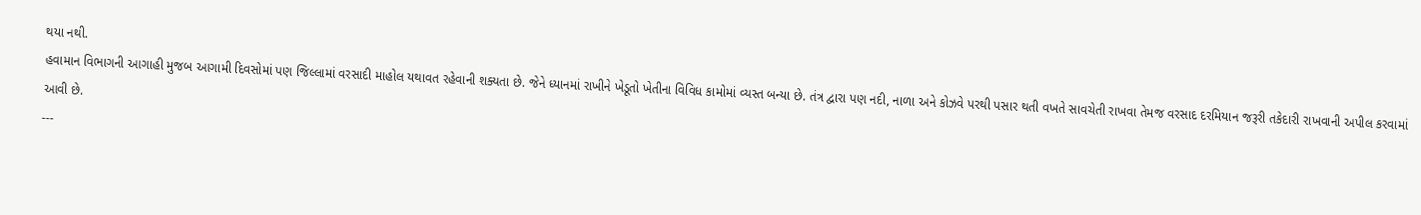થયા નથી.
હવામાન વિભાગની આગાહી મુજબ આગામી દિવસોમાં પણ જિલ્લામાં વરસાદી માહોલ યથાવત રહેવાની શક્યતા છે. જેને ધ્યાનમાં રાખીને ખેડૂતો ખેતીના વિવિધ કામોમાં વ્યસ્ત બન્યા છે. તંત્ર દ્વારા પણ નદી, નાળા અને કોઝવે પરથી પસાર થતી વખતે સાવચેતી રાખવા તેમજ વરસાદ દરમિયાન જરૂરી તકેદારી રાખવાની અપીલ કરવામાં આવી છે.
---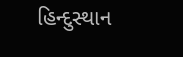હિન્દુસ્થાન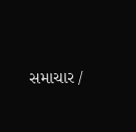સમાચાર /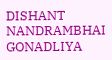DISHANT NANDRAMBHAI GONADLIYA